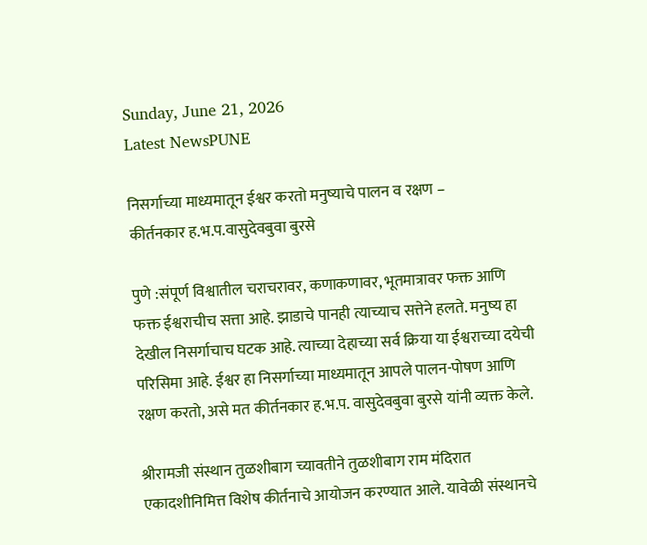Sunday, June 21, 2026
Latest NewsPUNE

निसर्गाच्या माध्यमातून ईश्वर करतो मनुष्याचे पालन व रक्षण –
कीर्तनकार ह.भ.प.वासुदेवबुवा बुरसे

पुणे :संपूर्ण विश्वातील चराचरावर, कणाकणावर, भूतमात्रावर फक्त आणि फक्त ईश्वराचीच सत्ता आहे. झाडाचे पानही त्याच्याच सत्तेने हलते. मनुष्य हा देखील निसर्गाचाच घटक आहे. त्याच्या देहाच्या सर्व क्रिया या ईश्वराच्या दयेची परिसिमा आहे. ईश्वर हा निसर्गाच्या माध्यमातून आपले पालन-पोषण आणि रक्षण करतो, असे मत कीर्तनकार ह.भ.प. वासुदेवबुवा बुरसे यांनी व्यक्त केले.

श्रीरामजी संस्थान तुळशीबाग च्यावतीने तुळशीबाग राम मंदिरात एकादशीनिमित्त विशेष कीर्तनाचे आयोजन करण्यात आले. यावेळी संस्थानचे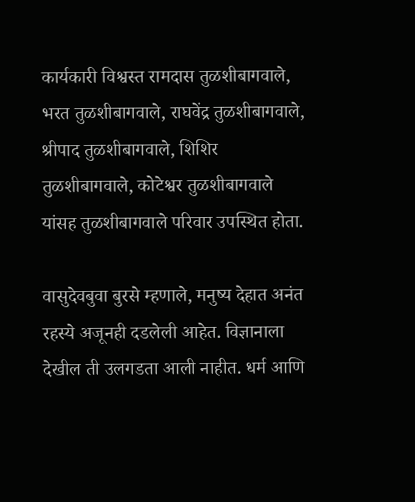कार्यकारी विश्वस्त रामदास तुळशीबागवाले, भरत तुळशीबागवाले, राघवेंद्र तुळशीबागवाले, श्रीपाद तुळशीबागवाले, शिशिर तुळशीबागवाले, कोटेश्वर तुळशीबागवाले यांसह तुळशीबागवाले परिवार उपस्थित होता.

वासुदेवबुवा बुरसे म्हणाले, मनुष्य देहात अनंत रहस्ये अजूनही दडलेली आहेत. विज्ञानाला देखील ती उलगडता आली नाहीत. धर्म आणि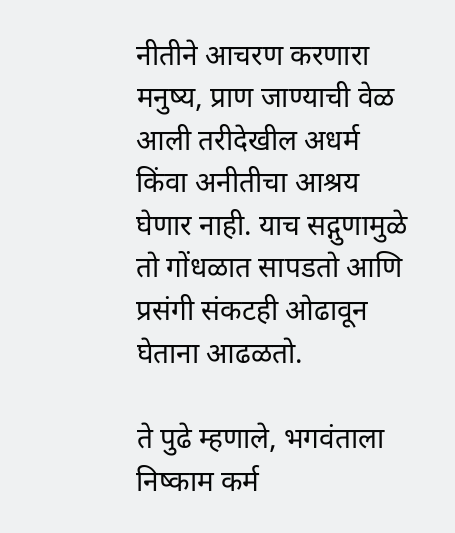नीतीने आचरण करणारा मनुष्य, प्राण जाण्याची वेळ आली तरीदेखील अधर्म किंवा अनीतीचा आश्रय घेणार नाही. याच सद्गुणामुळे तो गोंधळात सापडतो आणि प्रसंगी संकटही ओढावून घेताना आढळतो.

ते पुढे म्हणाले, भगवंताला निष्काम कर्म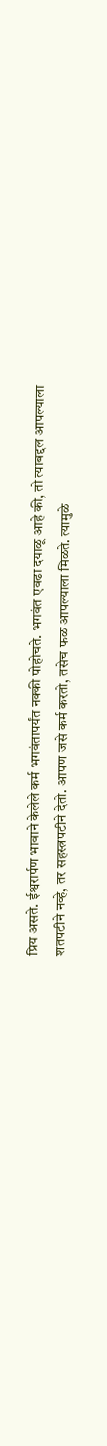प्रिय असते. ईश्वरार्पण भावाने केलेले कर्म भगवंतापर्यंत नक्की पोहोचते. भगवंत एवढा दयाळू आहे की, तो त्याबद्दल आपल्याला शतपटीने नव्हे, तर सहस्त्रपटीने देतो. आपण जसे कर्म करतो, तसेच फळ आपल्याला मिळते. त्यामुळे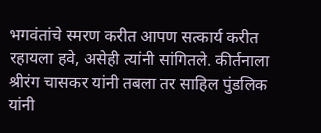भगवंतांचे स्मरण करीत आपण सत्कार्य करीत रहायला हवे, असेही त्यांनी सांगितले. कीर्तनाला श्रीरंग चासकर यांनी तबला तर साहिल पुंडलिक यांनी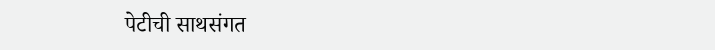पेटीची साथसंगत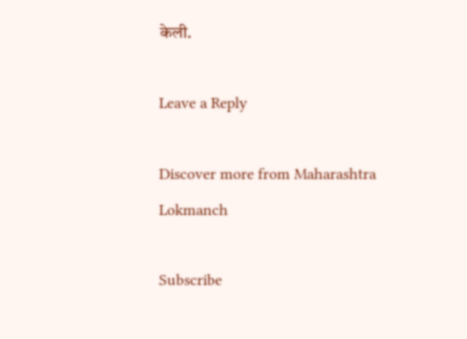केली.

Leave a Reply

Discover more from Maharashtra Lokmanch

Subscribe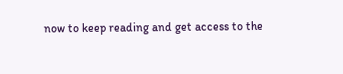now to keep reading and get access to the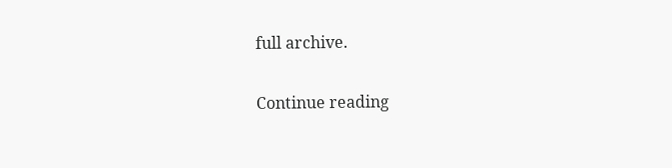full archive.

Continue reading